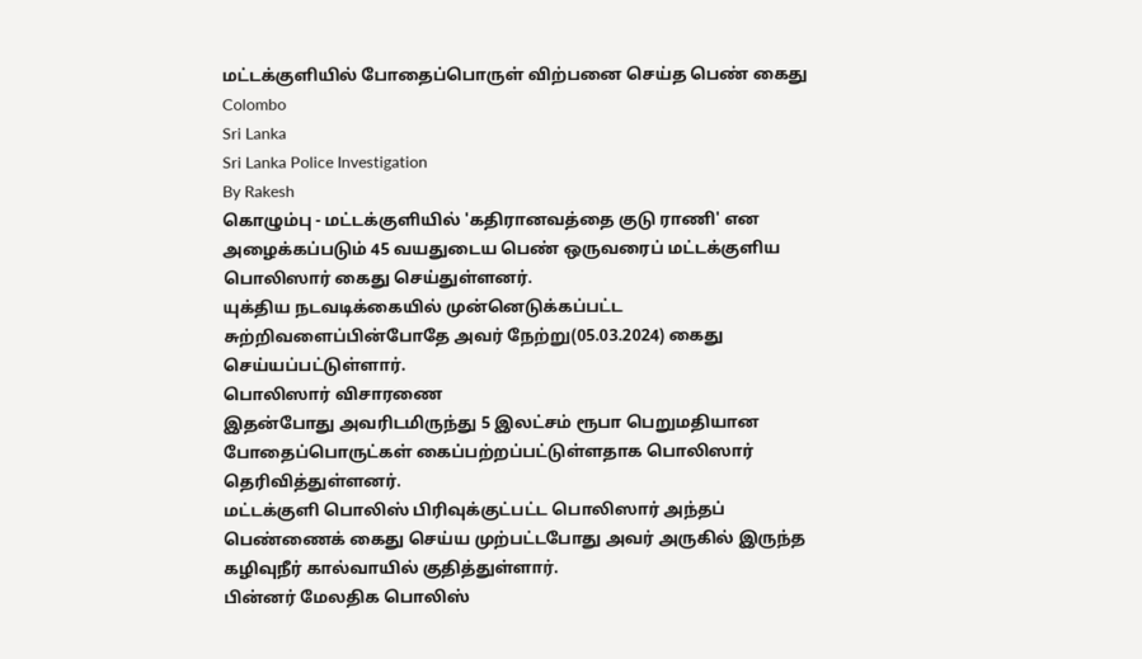மட்டக்குளியில் போதைப்பொருள் விற்பனை செய்த பெண் கைது
Colombo
Sri Lanka
Sri Lanka Police Investigation
By Rakesh
கொழும்பு - மட்டக்குளியில் 'கதிரானவத்தை குடு ராணி' என அழைக்கப்படும் 45 வயதுடைய பெண் ஒருவரைப் மட்டக்குளிய பொலிஸார் கைது செய்துள்ளனர்.
யுக்திய நடவடிக்கையில் முன்னெடுக்கப்பட்ட சுற்றிவளைப்பின்போதே அவர் நேற்று(05.03.2024) கைது செய்யப்பட்டுள்ளார்.
பொலிஸார் விசாரணை
இதன்போது அவரிடமிருந்து 5 இலட்சம் ரூபா பெறுமதியான போதைப்பொருட்கள் கைப்பற்றப்பட்டுள்ளதாக பொலிஸார் தெரிவித்துள்ளனர்.
மட்டக்குளி பொலிஸ் பிரிவுக்குட்பட்ட பொலிஸார் அந்தப் பெண்ணைக் கைது செய்ய முற்பட்டபோது அவர் அருகில் இருந்த கழிவுநீர் கால்வாயில் குதித்துள்ளார்.
பின்னர் மேலதிக பொலிஸ்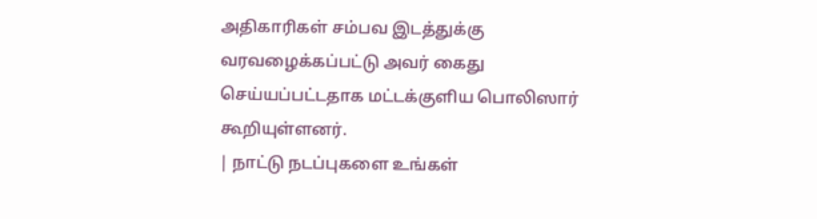அதிகாரிகள் சம்பவ இடத்துக்கு வரவழைக்கப்பட்டு அவர் கைது செய்யப்பட்டதாக மட்டக்குளிய பொலிஸார் கூறியுள்ளனர்.
| நாட்டு நடப்புகளை உங்கள்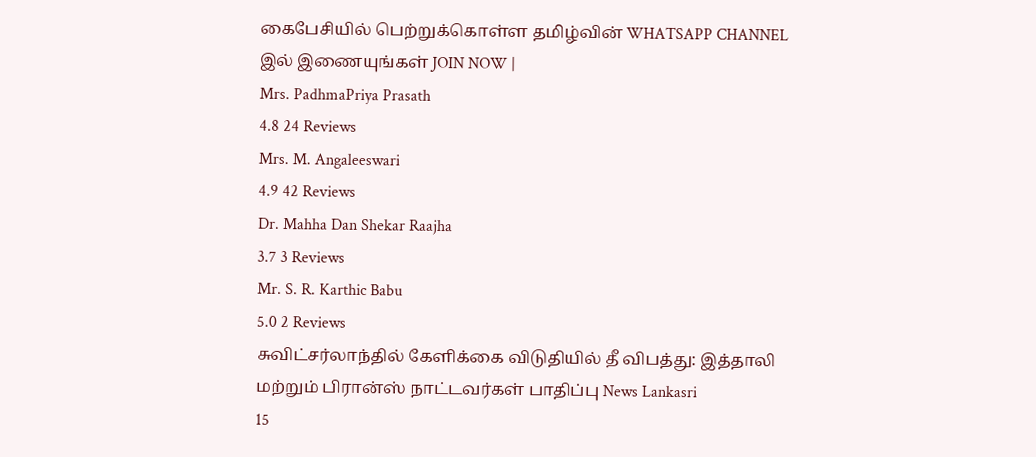கைபேசியில் பெற்றுக்கொள்ள தமிழ்வின் WHATSAPP CHANNEL இல் இணையுங்கள் JOIN NOW |
Mrs. PadhmaPriya Prasath
4.8 24 Reviews
Mrs. M. Angaleeswari
4.9 42 Reviews
Dr. Mahha Dan Shekar Raajha
3.7 3 Reviews
Mr. S. R. Karthic Babu
5.0 2 Reviews
சுவிட்சர்லாந்தில் கேளிக்கை விடுதியில் தீ விபத்து: இத்தாலி மற்றும் பிரான்ஸ் நாட்டவர்கள் பாதிப்பு News Lankasri
15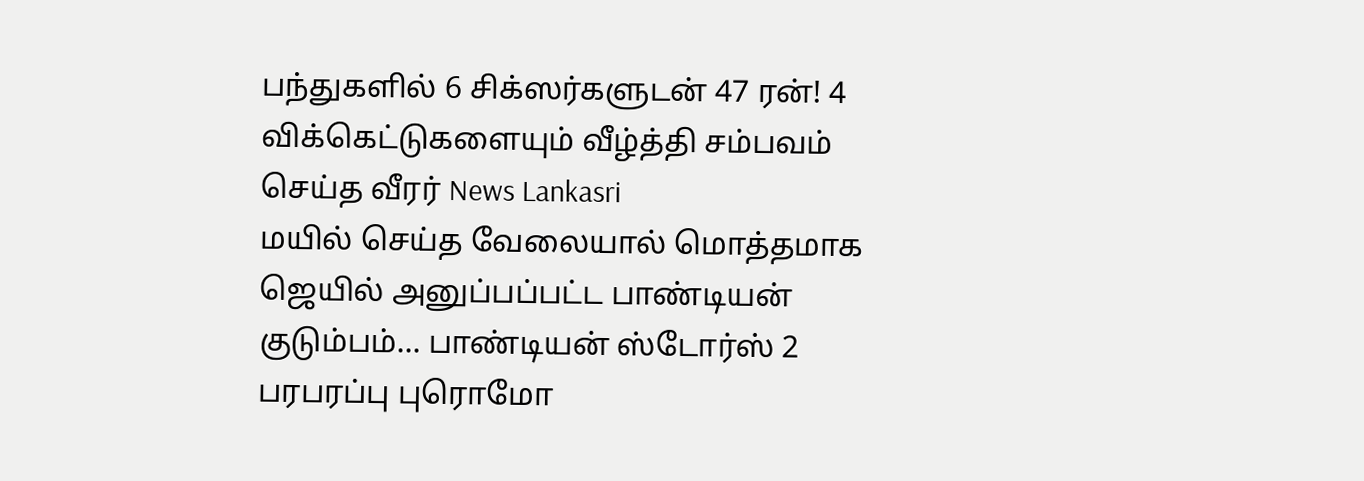பந்துகளில் 6 சிக்ஸர்களுடன் 47 ரன்! 4 விக்கெட்டுகளையும் வீழ்த்தி சம்பவம் செய்த வீரர் News Lankasri
மயில் செய்த வேலையால் மொத்தமாக ஜெயில் அனுப்பப்பட்ட பாண்டியன் குடும்பம்... பாண்டியன் ஸ்டோர்ஸ் 2 பரபரப்பு புரொமோ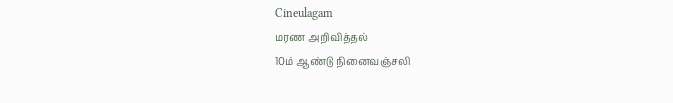Cineulagam
மரண அறிவித்தல்
10ம் ஆண்டு நினைவஞ்சலி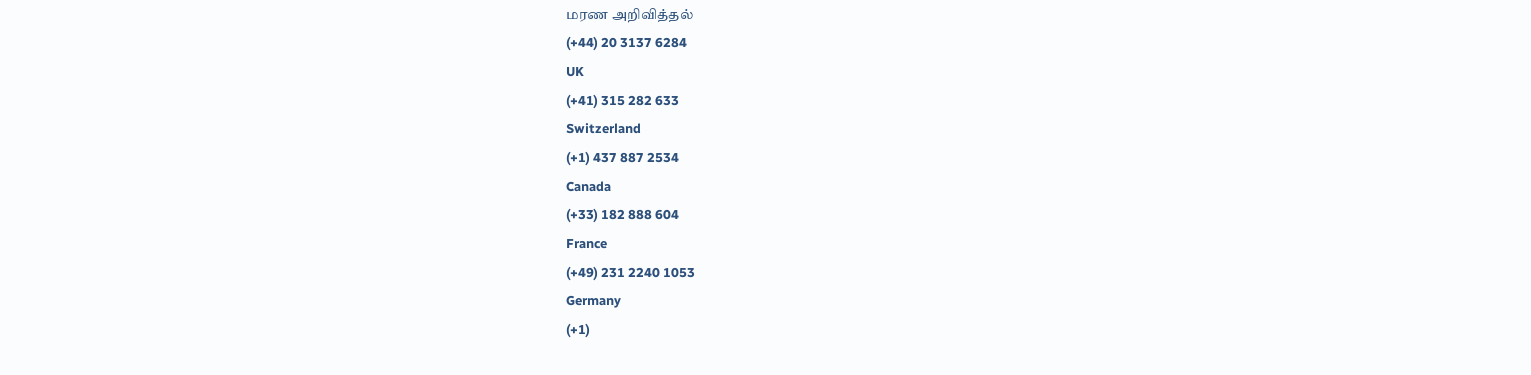மரண அறிவித்தல்
(+44) 20 3137 6284
UK
(+41) 315 282 633
Switzerland
(+1) 437 887 2534
Canada
(+33) 182 888 604
France
(+49) 231 2240 1053
Germany
(+1)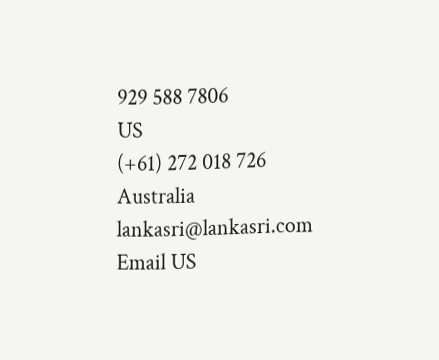929 588 7806
US
(+61) 272 018 726
Australia
lankasri@lankasri.com
Email US